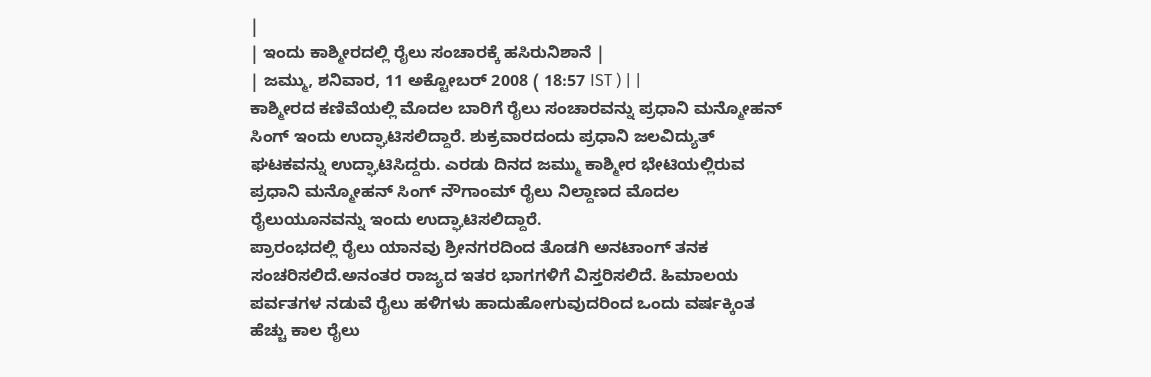|
| ಇಂದು ಕಾಶ್ಮೀರದಲ್ಲಿ ರೈಲು ಸಂಚಾರಕ್ಕೆ ಹಸಿರುನಿಶಾನೆ |
| ಜಮ್ಮು, ಶನಿವಾರ, 11 ಅಕ್ಟೋಬರ್ 2008 ( 18:57 IST ) | |
ಕಾಶ್ಮೀರದ ಕಣಿವೆಯಲ್ಲಿ ಮೊದಲ ಬಾರಿಗೆ ರೈಲು ಸಂಚಾರವನ್ನು ಪ್ರಧಾನಿ ಮನ್ಮೋಹನ್ ಸಿಂಗ್ ಇಂದು ಉದ್ಘಾಟಿಸಲಿದ್ದಾರೆ. ಶುಕ್ರವಾರದಂದು ಪ್ರಧಾನಿ ಜಲವಿದ್ಯುತ್ ಘಟಕವನ್ನು ಉದ್ಘಾಟಿಸಿದ್ದರು. ಎರಡು ದಿನದ ಜಮ್ಮು ಕಾಶ್ಮೀರ ಭೇಟಿಯಲ್ಲಿರುವ ಪ್ರಧಾನಿ ಮನ್ಮೋಹನ್ ಸಿಂಗ್ ನೌಗಾಂಮ್ ರೈಲು ನಿಲ್ದಾಣದ ಮೊದಲ ರೈಲುಯೂನವನ್ನು ಇಂದು ಉದ್ಘಾಟಿಸಲಿದ್ದಾರೆ.
ಪ್ರಾರಂಭದಲ್ಲಿ ರೈಲು ಯಾನವು ಶ್ರೀನಗರದಿಂದ ತೊಡಗಿ ಅನಟಾಂಗ್ ತನಕ ಸಂಚರಿಸಲಿದೆ.ಅನಂತರ ರಾಜ್ಯದ ಇತರ ಭಾಗಗಳಿಗೆ ವಿಸ್ತರಿಸಲಿದೆ. ಹಿಮಾಲಯ ಪರ್ವತಗಳ ನಡುವೆ ರೈಲು ಹಳಿಗಳು ಹಾದುಹೋಗುವುದರಿಂದ ಒಂದು ವರ್ಷಕ್ಕಿಂತ ಹೆಚ್ಚು ಕಾಲ ರೈಲು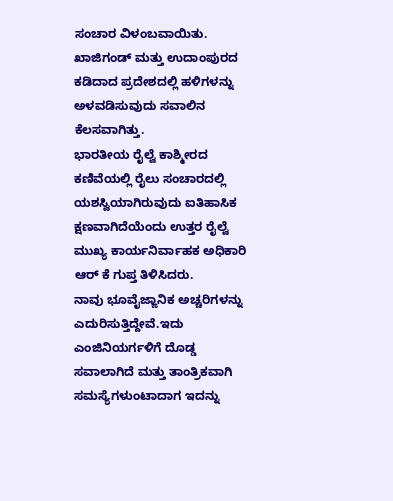ಸಂಚಾರ ವಿಳಂಬವಾಯಿತು. ಖಾಜಿಗಂಡ್ ಮತ್ತು ಉದಾಂಪುರದ ಕಡಿದಾದ ಪ್ರದೇಶದಲ್ಲಿ ಹಳಿಗಳನ್ನು ಅಳವಡಿಸುವುದು ಸವಾಲಿನ ಕೆಲಸವಾಗಿತ್ತು.
ಭಾರತೀಯ ರೈಲ್ವೆ ಕಾಶ್ಮೀರದ ಕಣಿವೆಯಲ್ಲಿ ರೈಲು ಸಂಚಾರದಲ್ಲಿ ಯಶಸ್ವಿಯಾಗಿರುವುದು ಐತಿಹಾಸಿಕ ಕ್ಷಣವಾಗಿದೆಯೆಂದು ಉತ್ತರ ರೈಲ್ವೆ ಮುಖ್ಯ ಕಾರ್ಯನಿರ್ವಾಹಕ ಅಧಿಕಾರಿ ಆರ್ ಕೆ ಗುಪ್ತ ತಿಳಿಸಿದರು.
ನಾವು ಭೂವೈಜ್ಙಾನಿಕ ಅಚ್ಚರಿಗಳನ್ನು ಎದುರಿಸುತ್ತಿದ್ದೇವೆ.ಇದು ಎಂಜಿನಿಯರ್ಗಳಿಗೆ ದೊಡ್ಡ ಸವಾಲಾಗಿದೆ ಮತ್ತು ತಾಂತ್ರಿಕವಾಗಿ ಸಮಸ್ಯೆಗಳುಂಟಾದಾಗ ಇದನ್ನು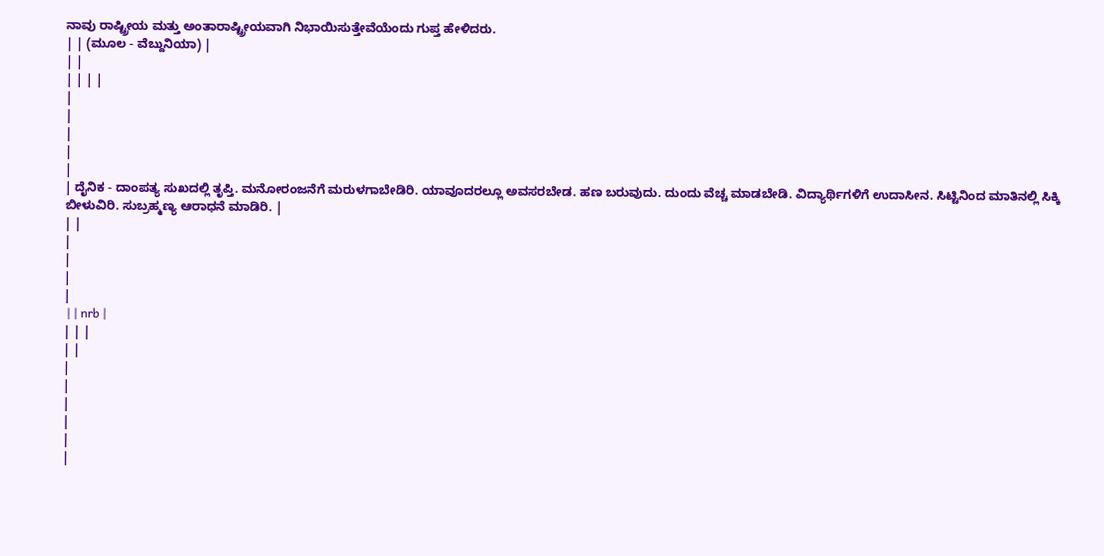ನಾವು ರಾಷ್ಟ್ರೀಯ ಮತ್ತು ಅಂತಾರಾಷ್ಟ್ರೀಯವಾಗಿ ನಿಭಾಯಿಸುತ್ತೇವೆಯೆಂದು ಗುಪ್ತ ಹೇಳಿದರು.
| | (ಮೂಲ - ವೆಬ್ದುನಿಯಾ) |
| |
| | | |
|
|
|
|
|
| ದೈನಿಕ - ದಾಂಪತ್ಯ ಸುಖದಲ್ಲಿ ತೃಪ್ತಿ. ಮನೋರಂಜನೆಗೆ ಮರುಳಗಾಬೇಡಿರಿ. ಯಾವೂದರಲ್ಲೂ ಅವಸರಬೇಡ. ಹಣ ಬರುವುದು. ದುಂದು ವೆಚ್ಚ ಮಾಡಬೇಡಿ. ವಿದ್ಯಾರ್ಥಿಗಳಿಗೆ ಉದಾಸೀನ. ಸಿಟ್ಟಿನಿಂದ ಮಾತಿನಲ್ಲಿ ಸಿಕ್ಕಿ ಬೀಳುವಿರಿ. ಸುಬ್ರಹ್ಮಣ್ಯ ಆರಾಧನೆ ಮಾಡಿರಿ. |
| |
|
|
|
|
 | | nrb |
| | |
| |
|
|
|
|
|
|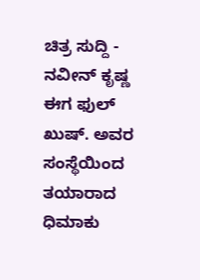ಚಿತ್ರ ಸುದ್ದಿ - ನವೀನ್ ಕೃಷ್ಣ ಈಗ ಫುಲ್ ಖುಷ್. ಅವರ ಸಂಸ್ಥೆಯಿಂದ ತಯಾರಾದ ಧಿಮಾಕು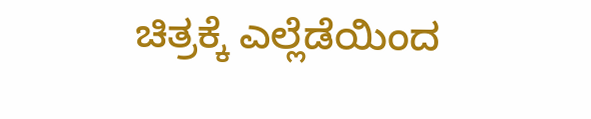ಚಿತ್ರಕ್ಕೆ ಎಲ್ಲೆಡೆಯಿಂದ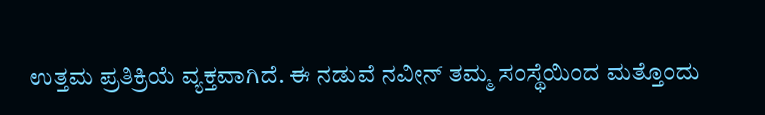ಉತ್ತಮ ಪ್ರತಿಕ್ರಿಯೆ ವ್ಯಕ್ತವಾಗಿದೆ. ಈ ನಡುವೆ ನವೀನ್ ತಮ್ಮ ಸಂಸ್ಥೆಯಿಂದ ಮತ್ತೊಂದು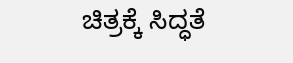ಚಿತ್ರಕ್ಕೆ ಸಿದ್ಧತೆ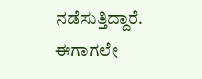ನಡೆಸುತ್ತಿದ್ದಾರೆ. ಈಗಾಗಲೇ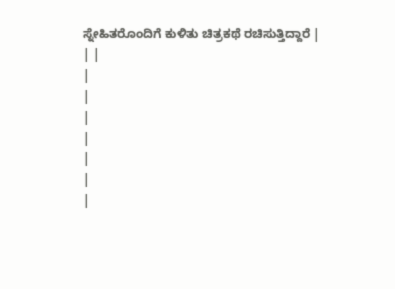ಸ್ನೇಹಿತರೊಂದಿಗೆ ಕುಳಿತು ಚಿತ್ರಕಥೆ ರಚಿಸುತ್ತಿದ್ದಾರೆ |
| |
|
|
|
|
|
|
|